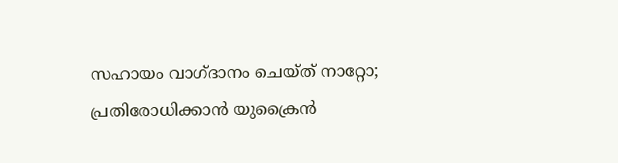സഹായം വാഗ്‌ദാനം ചെയ്‌ത് നാറ്റോ; പ്രതിരോധിക്കാൻ യുക്രൈൻ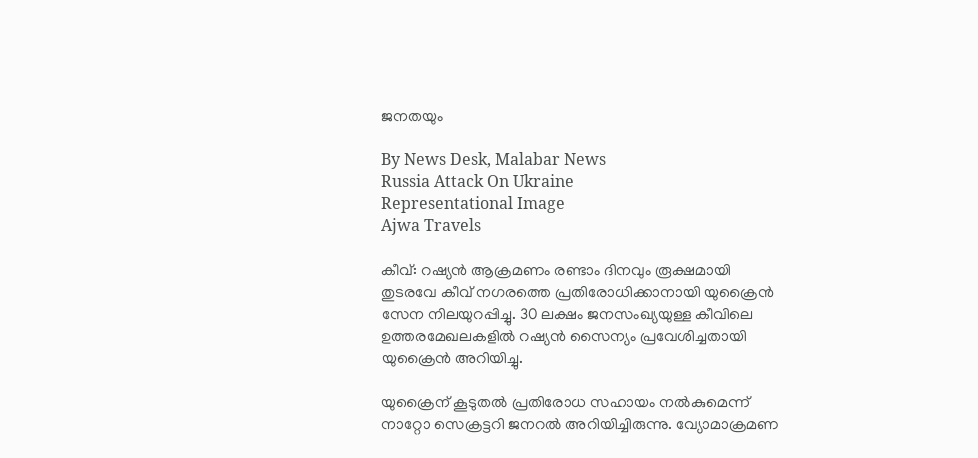ജനതയും

By News Desk, Malabar News
Russia Attack On Ukraine
Representational Image
Ajwa Travels

കീവ്: റഷ്യൻ ആക്രമണം രണ്ടാം ദിനവും രൂക്ഷമായി തുടരവേ കീവ് നഗരത്തെ പ്രതിരോധിക്കാനായി യുക്രൈൻ സേന നിലയുറപ്പിച്ചു. 30 ലക്ഷം ജനസംഖ്യയുള്ള കീവിലെ ഉത്തരമേഖലകളിൽ റഷ്യൻ സൈന്യം പ്രവേശിച്ചതായി യുക്രൈൻ അറിയിച്ചു.

യുക്രൈന് കൂടുതൽ പ്രതിരോധ സഹായം നൽകുമെന്ന് നാറ്റോ സെക്രട്ടറി ജനറൽ അറിയിച്ചിരുന്നു. വ്യോമാക്രമണ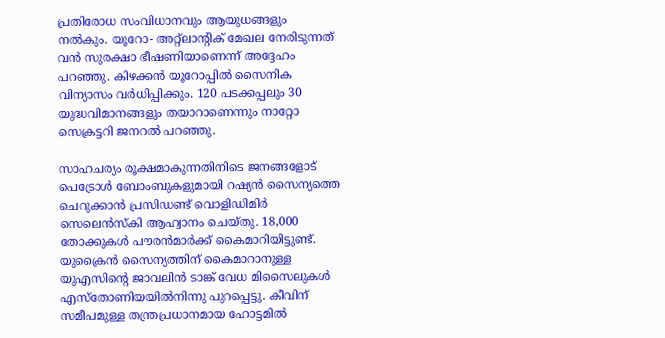പ്രതിരോധ സംവിധാനവും ആയുധങ്ങളും നൽകും. യൂറോ- അറ്റ്‌ലാന്റിക് മേഖല നേരിടുന്നത് വൻ സുരക്ഷാ ഭീഷണിയാണെന്ന് അദ്ദേഹം പറഞ്ഞു. കിഴക്കൻ യൂറോപ്പിൽ സൈനിക വിന്യാസം വർധിപ്പിക്കും. 120 പടക്കപ്പലും 30 യുദ്ധവിമാനങ്ങളും തയാറാണെന്നും നാറ്റോ സെക്രട്ടറി ജനറൽ പറഞ്ഞു.

സാഹചര്യം രൂക്ഷമാകുന്നതിനിടെ ജനങ്ങളോട് പെട്രോൾ ബോംബുകളുമായി റഷ്യൻ സൈന്യത്തെ ചെറുക്കാൻ പ്രസിഡണ്ട് വൊളിഡിമിർ സെലെൻസ്‌കി ആഹ്വാനം ചെയ്‌തു. 18,000 തോക്കുകൾ പൗരൻമാർക്ക് കൈമാറിയിട്ടുണ്ട്. യുക്രൈൻ സൈന്യത്തിന് കൈമാറാനുള്ള യുഎസിന്റെ ജാവലിൻ ടാങ്ക് വേധ മിസൈലുകൾ എസ്‌തോണിയയിൽനിന്നു പുറപ്പെട്ടു. കീവിന് സമീപമുള്ള തന്ത്രപ്രധാനമായ ഹോട്ടമിൽ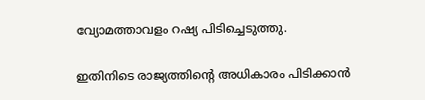വ്യോമത്താവളം റഷ്യ പിടിച്ചെടുത്തു.

ഇതിനിടെ രാജ്യത്തിന്റെ അധികാരം പിടിക്കാൻ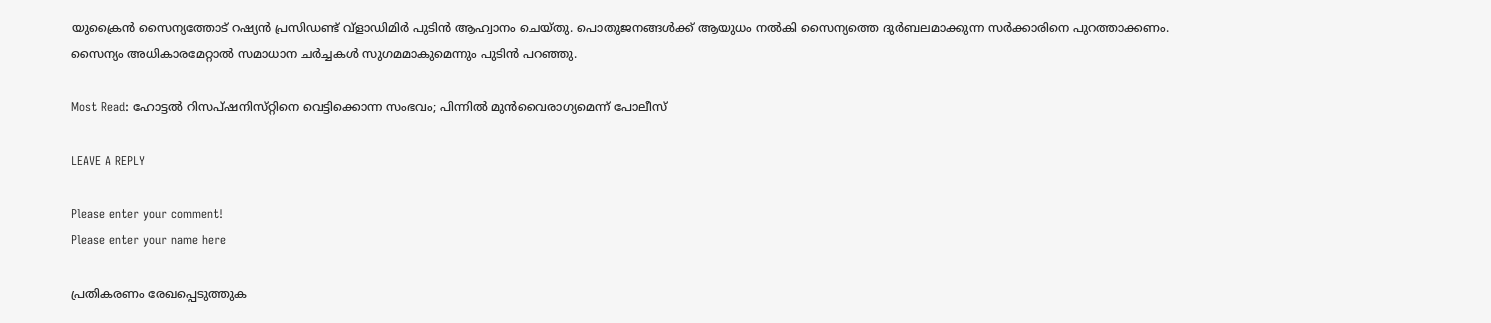യുക്രൈൻ സൈന്യത്തോട് റഷ്യൻ പ്രസിഡണ്ട് വ്‌ളാഡിമിർ പുടിൻ ആഹ്വാനം ചെയ്‌തു. പൊതുജനങ്ങൾക്ക് ആയുധം നൽകി സൈന്യത്തെ ദുർബലമാക്കുന്ന സർക്കാരിനെ പുറത്താക്കണം. സൈന്യം അധികാരമേറ്റാൽ സമാധാന ചർച്ചകൾ സുഗമമാകുമെന്നും പുടിൻ പറഞ്ഞു.

Most Read: ഹോട്ടൽ റിസപ്‌ഷനിസ്‌റ്റിനെ വെട്ടിക്കൊന്ന സംഭവം; പിന്നിൽ മുൻവൈരാഗ്യമെന്ന് പോലീസ്

LEAVE A REPLY

Please enter your comment!
Please enter your name here

പ്രതികരണം രേഖപ്പെടുത്തുക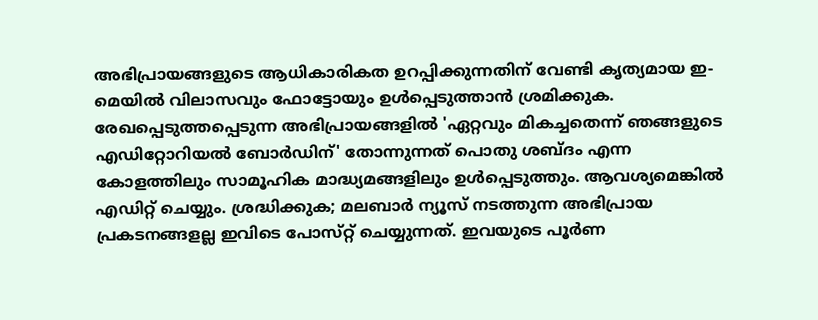അഭിപ്രായങ്ങളുടെ ആധികാരികത ഉറപ്പിക്കുന്നതിന് വേണ്ടി കൃത്യമായ ഇ-മെയിൽ വിലാസവും ഫോട്ടോയും ഉൾപ്പെടുത്താൻ ശ്രമിക്കുക. രേഖപ്പെടുത്തപ്പെടുന്ന അഭിപ്രായങ്ങളിൽ 'ഏറ്റവും മികച്ചതെന്ന് ഞങ്ങളുടെ എഡിറ്റോറിയൽ ബോർഡിന്' തോന്നുന്നത് പൊതു ശബ്‌ദം എന്ന കോളത്തിലും സാമൂഹിക മാദ്ധ്യമങ്ങളിലും ഉൾപ്പെടുത്തും. ആവശ്യമെങ്കിൽ എഡിറ്റ് ചെയ്യും. ശ്രദ്ധിക്കുക; മലബാർ ന്യൂസ് നടത്തുന്ന അഭിപ്രായ പ്രകടനങ്ങളല്ല ഇവിടെ പോസ്‌റ്റ് ചെയ്യുന്നത്. ഇവയുടെ പൂർണ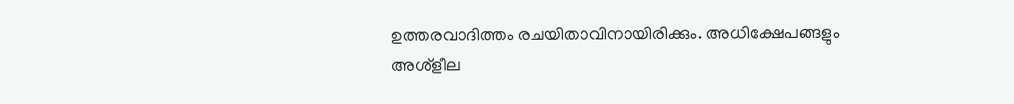ഉത്തരവാദിത്തം രചയിതാവിനായിരിക്കും. അധിക്ഷേപങ്ങളും അശ്‌ളീല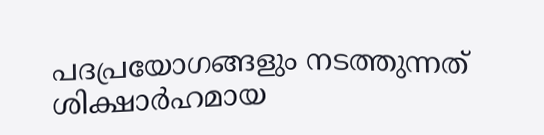പദപ്രയോഗങ്ങളും നടത്തുന്നത് ശിക്ഷാർഹമായ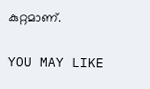കുറ്റമാണ്.

YOU MAY LIKE